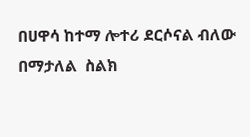በሀዋሳ ከተማ ሎተሪ ደርሶናል ብለው በማታለል  ስልክ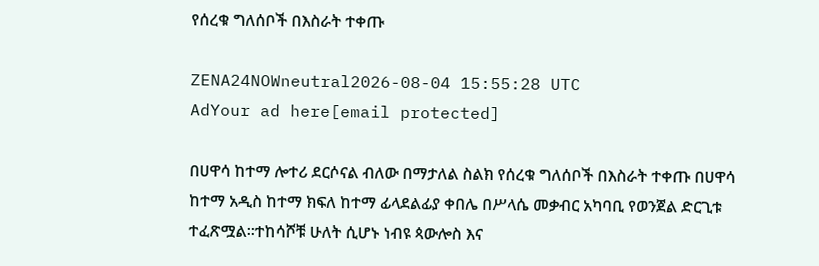የሰረቁ ግለሰቦች በእስራት ተቀጡ

ZENA24NOWneutral2026-08-04 15:55:28 UTC
AdYour ad here[email protected]

በሀዋሳ ከተማ ሎተሪ ደርሶናል ብለው በማታለል ስልክ የሰረቁ ግለሰቦች በእስራት ተቀጡ በሀዋሳ ከተማ አዲስ ከተማ ክፍለ ከተማ ፊላደልፊያ ቀበሌ በሥላሴ መቃብር አካባቢ የወንጀል ድርጊቱ ተፈጽሟል፡፡ተከሳሾቹ ሁለት ሲሆኑ ነብዩ ጳውሎስ እና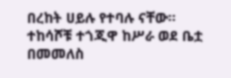በረከት ሀይሉ የተባሉ ናቸው። ተከሳሾቹ ተጎጂዋ ከሥራ ወደ ቤቷ በመመለስ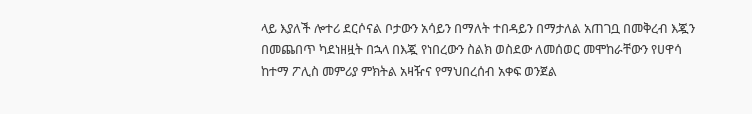ላይ እያለች ሎተሪ ደርሶናል ቦታውን አሳይን በማለት ተበዳይን በማታለል አጠገቧ በመቅረብ እጇን በመጨበጥ ካደነዘዟት በኋላ በእጇ የነበረውን ስልክ ወስደው ለመሰወር መሞከራቸውን የሀዋሳ ከተማ ፖሊስ መምሪያ ምክትል አዛዥና የማህበረሰብ አቀፍ ወንጀል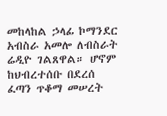መከላከል ኃላፊ ኮማንደር አብስራ አመሎ ለብስራት ሬዲዮ ገልጸዋል። ሆኖም ከህብረተሰቡ በደረሰ ፈጣን ጥቆማ መሠረት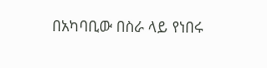በአካባቢው በስራ ላይ የነበሩ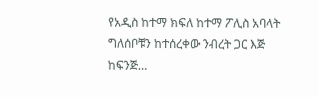የአዲስ ከተማ ክፍለ ከተማ ፖሊስ አባላት ግለሰቦቹን ከተሰረቀው ንብረት ጋር እጅ ከፍንጅ…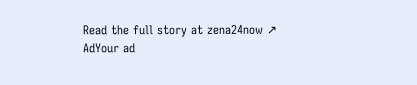Read the full story at zena24now ↗
AdYour ad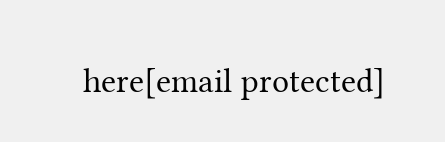here[email protected]